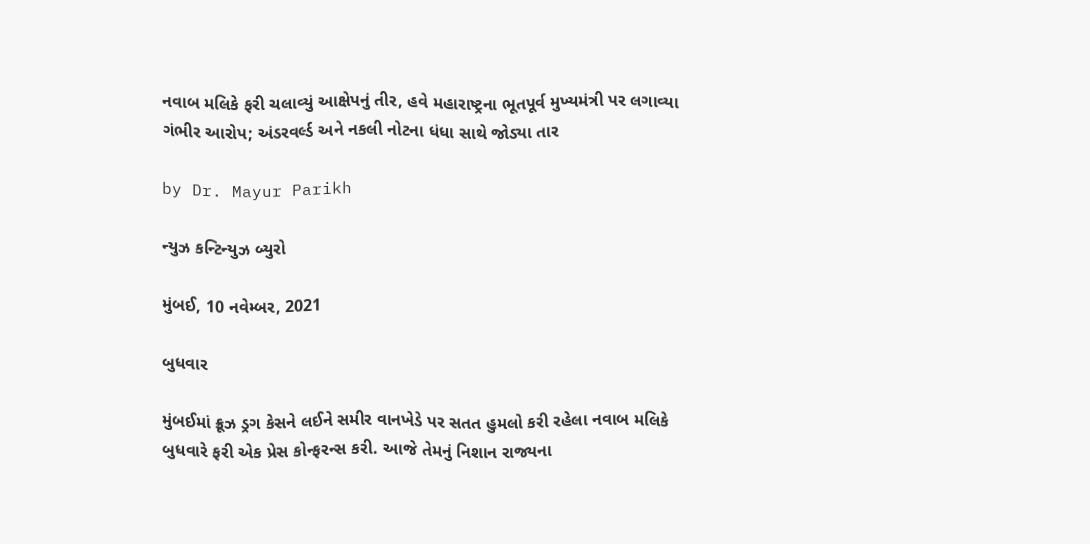નવાબ મલિકે ફરી ચલાવ્યું આક્ષેપનું તીર, હવે મહારાષ્ટ્રના ભૂતપૂર્વ મુખ્યમંત્રી પર લગાવ્યા ગંભીર આરોપ; અંડરવર્લ્ડ અને નકલી નોટના ધંધા સાથે જોડ્યા તાર

by Dr. Mayur Parikh

ન્યુઝ કન્ટિન્યુઝ બ્યુરો

મુંબઈ, 10 નવેમ્બર, 2021

બુધવાર

મુંબઈમાં ક્રૂઝ ડ્રગ કેસને લઈને સમીર વાનખેડે પર સતત હુમલો કરી રહેલા નવાબ મલિકે બુધવારે ફરી એક પ્રેસ કોન્ફરન્સ કરી. આજે તેમનું નિશાન રાજ્યના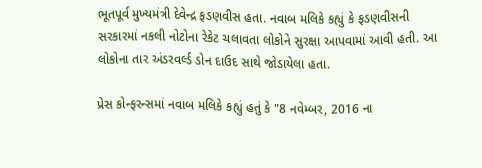ભૂતપૂર્વ મુખ્યમંત્રી દેવેન્દ્ર ફડણવીસ હતા. નવાબ મલિકે કહ્યું કે ફડણવીસની સરકારમાં નકલી નોટોના રેકેટ ચલાવતા લોકોને સુરક્ષા આપવામાં આવી હતી. આ લોકોના તાર અંડરવર્લ્ડ ડોન દાઉદ સાથે જોડાયેલા હતા.

પ્રેસ કોન્ફરન્સમાં નવાબ મલિકે કહ્યું હતું કે "8 નવેમ્બર, 2016 ના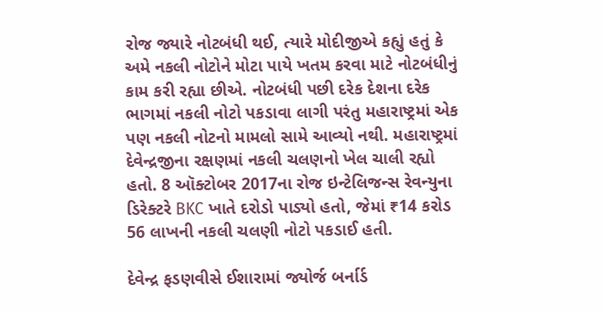રોજ જ્યારે નોટબંધી થઈ, ત્યારે મોદીજીએ કહ્યું હતું કે અમે નકલી નોટોને મોટા પાયે ખતમ કરવા માટે નોટબંધીનું કામ કરી રહ્યા છીએ. નોટબંધી પછી દરેક દેશના દરેક ભાગમાં નકલી નોટો પકડાવા લાગી પરંતુ મહારાષ્ટ્રમાં એક પણ નકલી નોટનો મામલો સામે આવ્યો નથી. મહારાષ્ટ્રમાં દેવેન્દ્રજીના રક્ષણમાં નકલી ચલણનો ખેલ ચાલી રહ્યો હતો. 8 ઑક્ટોબર 2017ના રોજ ઇન્ટેલિજન્સ રેવન્યુના ડિરેક્ટરે BKC ખાતે દરોડો પાડ્યો હતો, જેમાં ₹14 કરોડ 56 લાખની નકલી ચલણી નોટો પકડાઈ હતી.

દેવેન્દ્ર ફડણવીસે ઈશારામાં જ્યોર્જ બર્નાર્ડ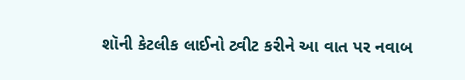શૉની કેટલીક લાઈનો ટ્વીટ કરીને આ વાત પર નવાબ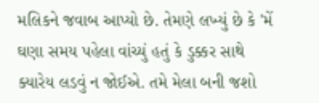મલિકને જવાબ આપ્યો છે. તેમણે લખ્યું છે કે 'મેં ઘણા સમય પહેલા વાંચ્યું હતું કે ડુક્કર સાથે ક્યારેય લડવું ન જોઈએ. તમે મેલા બની જશો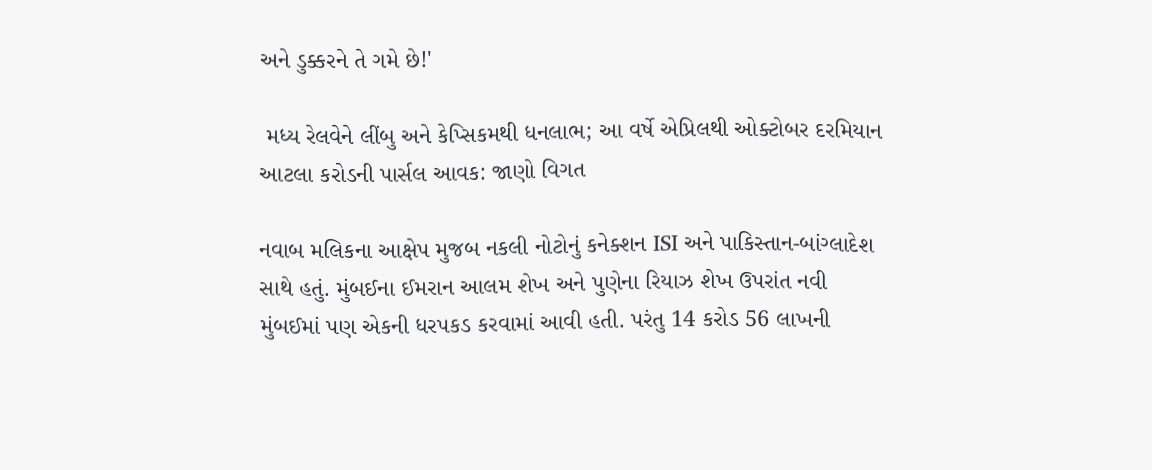અને ડુક્કરને તે ગમે છે!'

 મધ્ય રેલવેને લીંબુ અને કેપ્સિકમથી ધનલાભ; આ વર્ષે એપ્રિલથી ઓક્ટોબર દરમિયાન આટલા કરોડની પાર્સલ આવક: જાણો વિગત

નવાબ મલિકના આક્ષેપ મુજબ નકલી નોટોનું કનેક્શન ISI અને પાકિસ્તાન-બાંગ્લાદેશ સાથે હતું. મુંબઈના ઈમરાન આલમ શેખ અને પુણેના રિયાઝ શેખ ઉપરાંત નવી મુંબઈમાં પણ એકની ધરપકડ કરવામાં આવી હતી. પરંતુ 14 કરોડ 56 લાખની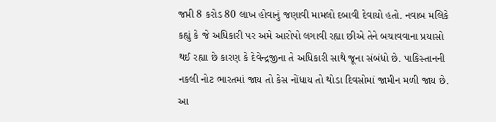જપ્તી 8 કરોડ 80 લાખ હોવાનું જણાવી મામલો દબાવી દેવાયો હતો. નવાબ મલિકે કહ્યું કે જે અધિકારી પર અમે આરોપો લગાવી રહ્યા છીએ તેને બચાવવાના પ્રયાસો થઈ રહ્યા છે કારણ કે દેવેન્દ્રજીના તે અધિકારી સાથે જૂના સંબંધો છે. પાકિસ્તાનની નકલી નોટ ભારતમાં જાય તો કેસ નોંધાય તો થોડા દિવસોમાં જામીન મળી જાય છે. આ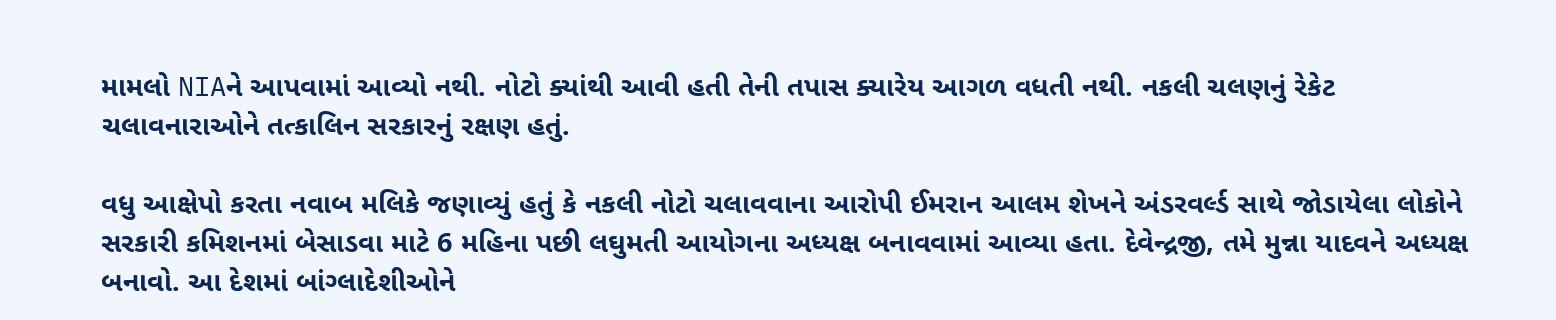મામલો NIAને આપવામાં આવ્યો નથી. નોટો ક્યાંથી આવી હતી તેની તપાસ ક્યારેય આગળ વધતી નથી. નકલી ચલણનું રેકેટ ચલાવનારાઓને તત્કાલિન સરકારનું રક્ષણ હતું.

વધુ આક્ષેપો કરતા નવાબ મલિકે જણાવ્યું હતું કે નકલી નોટો ચલાવવાના આરોપી ઈમરાન આલમ શેખને અંડરવર્લ્ડ સાથે જોડાયેલા લોકોને સરકારી કમિશનમાં બેસાડવા માટે 6 મહિના પછી લઘુમતી આયોગના અધ્યક્ષ બનાવવામાં આવ્યા હતા. દેવેન્દ્રજી, તમે મુન્ના યાદવને અધ્યક્ષ બનાવો. આ દેશમાં બાંગ્લાદેશીઓને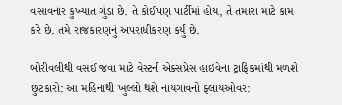વસાવનાર કુખ્યાત ગુંડા છે. તે કોઈપણ પાર્ટીમાં હોય, તે તમારા માટે કામ કરે છે. તમે રાજકારણનું અપરાધીકરણ કર્યું છે.

બોરીવલીથી વસઈ જવા માટે વેસ્ટર્ન એક્સપ્રેસ હાઇવેના ટ્રાફિકમાંથી મળશે છુટકારો: આ મહિનાથી ખુલ્લો થશે નાયગાવનો ફ્લાયઓવર: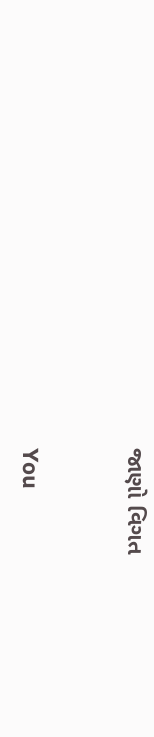જાણો વિગત


You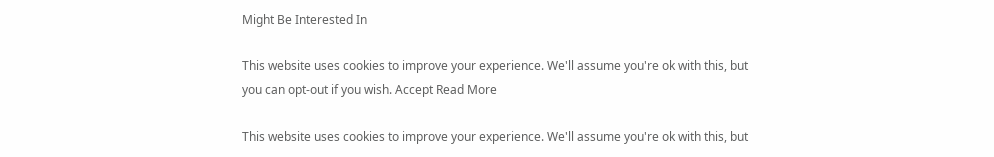Might Be Interested In

This website uses cookies to improve your experience. We'll assume you're ok with this, but you can opt-out if you wish. Accept Read More

This website uses cookies to improve your experience. We'll assume you're ok with this, but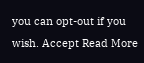you can opt-out if you wish. Accept Read More